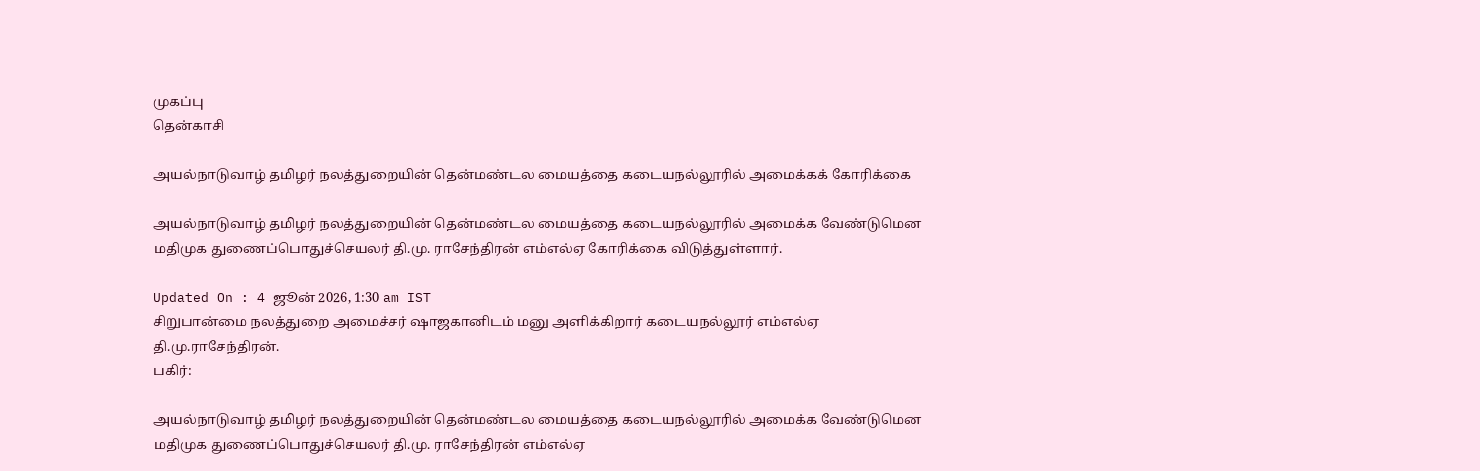முகப்பு
தென்காசி

அயல்நாடுவாழ் தமிழர் நலத்துறையின் தென்மண்டல மையத்தை கடையநல்லூரில் அமைக்கக் கோரிக்கை

அயல்நாடுவாழ் தமிழர் நலத்துறையின் தென்மண்டல மையத்தை கடையநல்லூரில் அமைக்க வேண்டுமென மதிமுக துணைப்பொதுச்செயலர் தி.மு. ராசேந்திரன் எம்எல்ஏ கோரிக்கை விடுத்துள்ளார்.

Updated On : 4 ஜூன் 2026, 1:30 am IST
சிறுபான்மை நலத்துறை அமைச்சர் ஷாஜகானிடம் மனு அளிக்கிறார் கடையநல்லூர் எம்எல்ஏ தி.மு.ராசேந்திரன்.
பகிர்:

அயல்நாடுவாழ் தமிழர் நலத்துறையின் தென்மண்டல மையத்தை கடையநல்லூரில் அமைக்க வேண்டுமென மதிமுக துணைப்பொதுச்செயலர் தி.மு. ராசேந்திரன் எம்எல்ஏ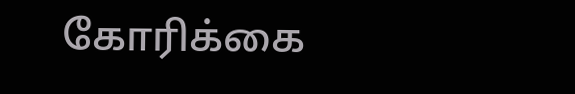கோரிக்கை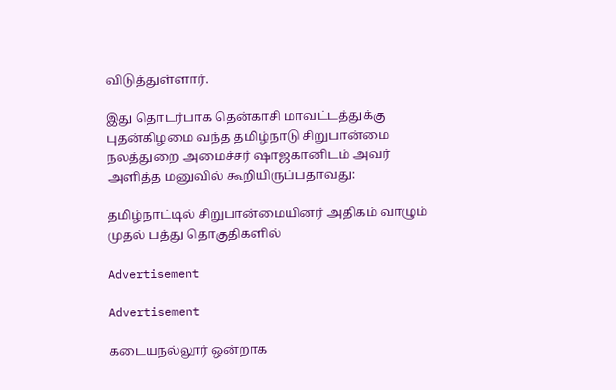விடுத்துள்ளார்.

இது தொடர்பாக தென்காசி மாவட்டத்துக்கு புதன்கிழமை வந்த தமிழ்நாடு சிறுபான்மை நலத்துறை அமைச்சர் ஷாஜகானிடம் அவர் அளித்த மனுவில் கூறியிருப்பதாவது:

தமிழ்நாட்டில் சிறுபான்மையினர் அதிகம் வாழும் முதல் பத்து தொகுதிகளில்

Advertisement

Advertisement

கடையநல்லூர் ஒன்றாக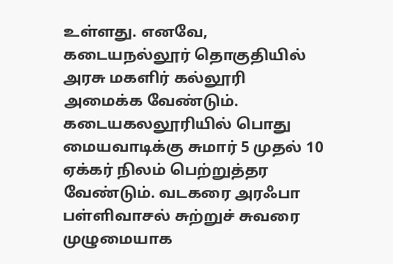உள்ளது. எனவே, கடையநல்லூர் தொகுதியில் அரசு மகளிர் கல்லூரி அமைக்க வேண்டும். கடையகலலூரியில் பொது மையவாடிக்கு சுமார் 5 முதல் 10 ஏக்கர் நிலம் பெற்றுத்தர வேண்டும். வடகரை அரஃபா பள்ளிவாசல் சுற்றுச் சுவரை முழுமையாக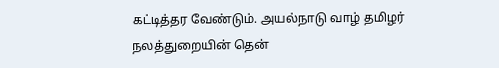கட்டித்தர வேண்டும். அயல்நாடு வாழ் தமிழர் நலத்துறையின் தென்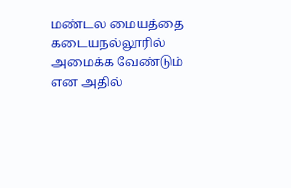மண்டல மையத்தை கடையநல்லூரில் அமைக்க வேண்டும் என அதில்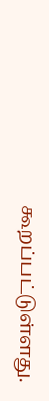கூறப்பட்டுள்ளது.